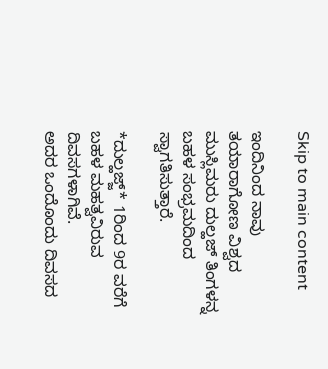Skip to main content

ಇಂದಿನಿಂದ ನಾವು ತಯಾರಾಗೋಣ ವಿಶ್ವದ ಮುಸ್ಲಿಮರು ದುಲ್ಹಜ್ ತಿಂಗಳನ್ನ ಬಹಳ ಸಂಭ್ರಮದಿಂದ ಸ್ವಾಗತಿಸುತ್ತಾರೆ.

*ದುಲ್ಹಜ್ಜ್* 1ರಿಂದ 9ರ ವರೆಗೆ ಬಹಳ ಮಹತ್ವವಿರುವ ದಿವಸಗಳಾಗಿವೆ.
ಅದರ ಒಂದೊಂದು ದಿವಸದ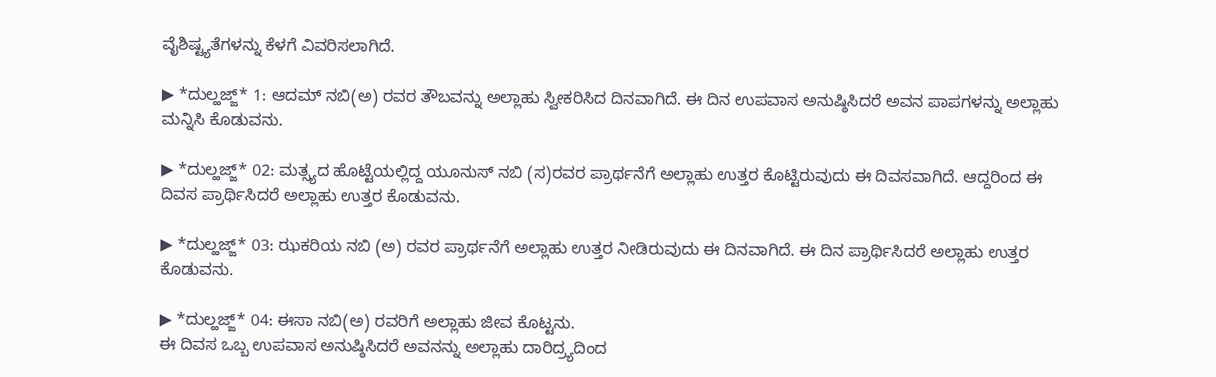ವೈಶಿಷ್ಟ್ಯತೆಗಳನ್ನು ಕೆಳಗೆ ವಿವರಿಸಲಾಗಿದೆ.

▶ *ದುಲ್ಹಜ್ಜ್* 1: ಆದಮ್ ನಬಿ(ಅ) ರವರ ತೌಬವನ್ನು ಅಲ್ಲಾಹು ಸ್ವೀಕರಿಸಿದ ದಿನವಾಗಿದೆ. ಈ ದಿನ ಉಪವಾಸ ಅನುಷ್ಠಿಸಿದರೆ ಅವನ ಪಾಪಗಳನ್ನು ಅಲ್ಲಾಹು  ಮನ್ನಿಸಿ ಕೊಡುವನು.

▶ *ದುಲ್ಹಜ್ಜ್* 02: ಮತ್ಸ್ಯದ ಹೊಟ್ಟೆಯಲ್ಲಿದ್ದ ಯೂನುಸ್ ನಬಿ (ಸ)ರವರ ಪ್ರಾರ್ಥನೆಗೆ ಅಲ್ಲಾಹು ಉತ್ತರ ಕೊಟ್ಟಿರುವುದು ಈ ದಿವಸವಾಗಿದೆ. ಆದ್ದರಿಂದ ಈ ದಿವಸ ಪ್ರಾರ್ಥಿಸಿದರೆ ಅಲ್ಲಾಹು ಉತ್ತರ ಕೊಡುವನು.

▶ *ದುಲ್ಹಜ್ಜ್* 03: ಝಕರಿಯ ನಬಿ (ಅ) ರವರ ಪ್ರಾರ್ಥನೆಗೆ ಅಲ್ಲಾಹು ಉತ್ತರ ನೀಡಿರುವುದು ಈ ದಿನವಾಗಿದೆ. ಈ ದಿನ ಪ್ರಾರ್ಥಿಸಿದರೆ ಅಲ್ಲಾಹು ಉತ್ತರ ಕೊಡುವನು.

▶ *ದುಲ್ಹಜ್ಜ್* 04: ಈಸಾ ನಬಿ(ಅ) ರವರಿಗೆ ಅಲ್ಲಾಹು ಜೀವ ಕೊಟ್ಟನು.
ಈ ದಿವಸ ಒಬ್ಬ ಉಪವಾಸ ಅನುಷ್ಠಿಸಿದರೆ ಅವನನ್ನು ಅಲ್ಲಾಹು ದಾರಿದ್ರ್ಯದಿಂದ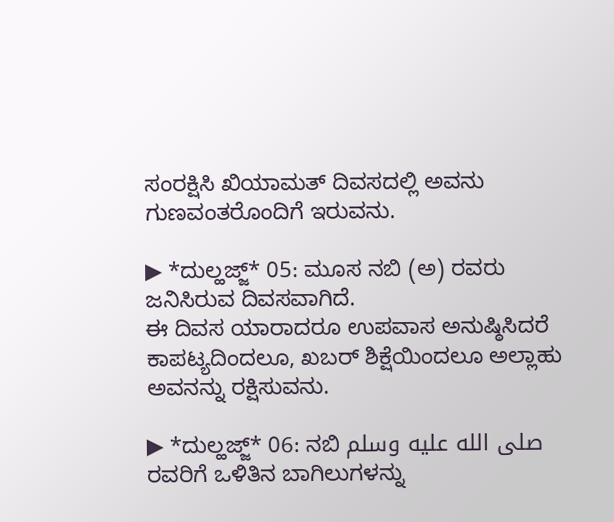ಸಂರಕ್ಷಿಸಿ ಖಿಯಾಮತ್ ದಿವಸದಲ್ಲಿ ಅವನು ಗುಣವಂತರೊಂದಿಗೆ ಇರುವನು.

▶ *ದುಲ್ಹಜ್ಜ್* 05: ಮೂಸ ನಬಿ (ಅ) ರವರು ಜನಿಸಿರುವ ದಿವಸವಾಗಿದೆ.
ಈ ದಿವಸ ಯಾರಾದರೂ ಉಪವಾಸ ಅನುಷ್ಠಿಸಿದರೆ ಕಾಪಟ್ಯದಿಂದಲೂ, ಖಬರ್ ಶಿಕ್ಷೆಯಿಂದಲೂ ಅಲ್ಲಾಹು ಅವನನ್ನು ರಕ್ಷಿಸುವನು.

▶ *ದುಲ್ಹಜ್ಜ್* 06: ನಬಿ صلى الله عليه وسلم ರವರಿಗೆ ಒಳಿತಿನ ಬಾಗಿಲುಗಳನ್ನು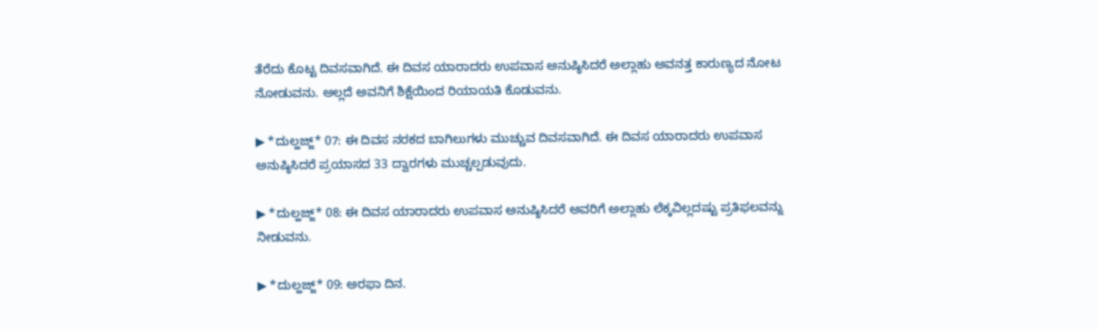ತೆರೆದು ಕೊಟ್ಟ ದಿವಸವಾಗಿದೆ. ಈ ದಿವಸ ಯಾರಾದರು ಉಪವಾಸ ಅನುಷ್ಠಿಸಿದರೆ ಅಲ್ಲಾಹು ಅವನತ್ತ ಕಾರುಣ್ಯದ ನೋಟ ನೋಡುವನು. ಅಲ್ಲದೆ ಅವನಿಗೆ ಶಿಕ್ಷೆಯಿಂದ ರಿಯಾಯತಿ ಕೊಡುವನು.

▶ *ದುಲ್ಹಜ್ಜ್* 07: ಈ ದಿವಸ ನರಕದ ಬಾಗಿಲುಗಳು ಮುಚ್ಚುವ ದಿವಸವಾಗಿದೆ. ಈ ದಿವಸ ಯಾರಾದರು ಉಪವಾಸ ಅನುಷ್ಠಿಸಿದರೆ ಪ್ರಯಾಸದ 33 ದ್ವಾರಗಳು ಮುಚ್ಚಲ್ಪಡುವುದು.

▶ *ದುಲ್ಹಜ್ಜ್* 08: ಈ ದಿವಸ ಯಾರಾದರು ಉಪವಾಸ ಅನುಷ್ಠಿಸಿದರೆ ಅವರಿಗೆ ಅಲ್ಲಾಹು ಲೆಕ್ಕವಿಲ್ಲದಷ್ಟು ಪ್ರತಿಫಲವನ್ನು ನೀಡುವನು.

▶ *ದುಲ್ಹಜ್ಜ್* 09: ಅರಫಾ ದಿನ.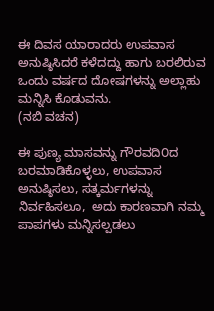ಈ ದಿವಸ ಯಾರಾದರು ಉಪವಾಸ ಅನುಷ್ಠಿಸಿದರೆ ಕಳೆದದ್ದು ಹಾಗು ಬರಲಿರುವ ಒಂದು ವರ್ಷದ ದೋಷಗಳನ್ನು ಅಲ್ಲಾಹು ಮನ್ನಿಸಿ ಕೊಡುವನು.
(ನಬಿ ವಚನ)

ಈ ಪುಣ್ಯ ಮಾಸವನ್ನು ಗೌರವದಿ೦ದ ಬರಮಾಡಿಕೊಳ್ಳಲು, ಉಪವಾಸ ಅನುಷ್ಠಿಸಲು, ಸತ್ಕರ್ಮಗಳನ್ನು ನಿರ್ವಹಿಸಲೂ,  ಅದು ಕಾರಣವಾಗಿ ನಮ್ಮ ಪಾಪಗಳು ಮನ್ನಿಸಲ್ಪಡಲು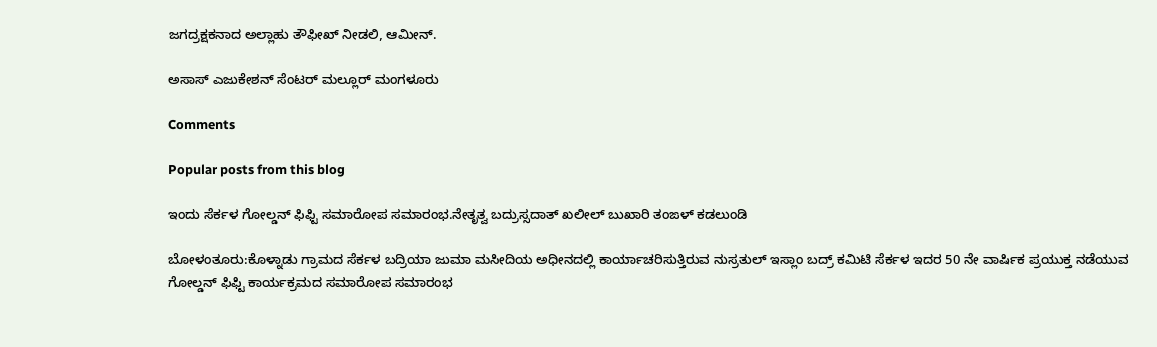ಜಗದ್ರಕ್ಷಕನಾದ ಅಲ್ಲಾಹು ತೌಫೀಖ್ ನೀಡಲಿ, ಆಮೀನ್.

ಅಸಾಸ್ ಎಜುಕೇಶನ್ ಸೆಂಟರ್ ಮಲ್ಲೂರ್ ಮಂಗಳೂರು

Comments

Popular posts from this blog

ಇಂದು ಸೆರ್ಕಳ ಗೋಲ್ಡನ್ ಫಿಫ್ಟಿ ಸಮಾರೋಪ ಸಮಾರಂಭ.ನೇತೃತ್ವ ಬದ್ರುಸ್ಸದಾತ್ ಖಲೀಲ್ ಬುಖಾರಿ ತಂಙಳ್ ಕಡಲುಂಡಿ

ಬೋಳಂತೂರು:ಕೊಳ್ನಾಡು ಗ್ರಾಮದ ಸೆರ್ಕಳ ಬದ್ರಿಯಾ ಜುಮಾ ಮಸೀದಿಯ ಅಧೀನದಲ್ಲಿ ಕಾರ್ಯಾಚರಿಸುತ್ತಿರುವ ನುಸ್ರತುಲ್ ಇಸ್ಲಾಂ ಬದ್ರ್ ಕಮಿಟಿ ಸೆರ್ಕಳ ಇದರ 50 ನೇ ವಾರ್ಷಿಕ ಪ್ರಯುಕ್ತ ನಡೆಯುವ ಗೋಲ್ಡನ್ ಫಿಫ್ಟಿ ಕಾರ್ಯಕ್ರಮದ ಸಮಾರೋಪ ಸಮಾರಂಭ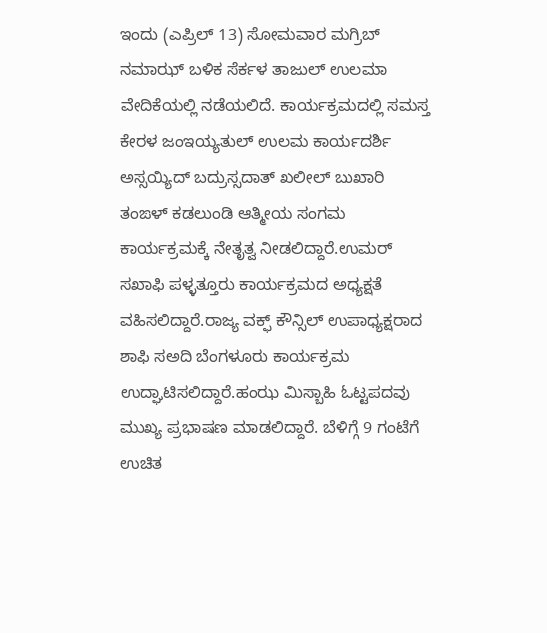ಇಂದು (ಎಪ್ರಿಲ್ 13) ಸೋಮವಾರ ಮಗ್ರಿಬ್ ನಮಾಝ್ ಬಳಿಕ ಸೆರ್ಕಳ ತಾಜುಲ್ ಉಲಮಾ ವೇದಿಕೆಯಲ್ಲಿ ನಡೆಯಲಿದೆ. ಕಾರ್ಯಕ್ರಮದಲ್ಲಿ ಸಮಸ್ತ ಕೇರಳ ಜಂಇಯ್ಯತುಲ್ ಉಲಮ ಕಾರ್ಯದರ್ಶಿ ಅಸ್ಸಯ್ಯಿದ್ ಬದ್ರುಸ್ಸದಾತ್ ಖಲೀಲ್ ಬುಖಾರಿ ತಂಙಳ್ ಕಡಲುಂಡಿ ಆತ್ಮೀಯ ಸಂಗಮ ಕಾರ್ಯಕ್ರಮಕ್ಕೆ ನೇತೃತ್ವ ನೀಡಲಿದ್ದಾರೆ.ಉಮರ್ ಸಖಾಫಿ ಪಳ್ಳತ್ತೂರು ಕಾರ್ಯಕ್ರಮದ ಅಧ್ಯಕ್ಷತೆ ವಹಿಸಲಿದ್ದಾರೆ.ರಾಜ್ಯ ವಕ್ಫ್ ಕೌನ್ಸಿಲ್ ಉಪಾಧ್ಯಕ್ಷರಾದ ಶಾಫಿ ಸಅದಿ ಬೆಂಗಳೂರು ಕಾರ್ಯಕ್ರಮ ಉದ್ಘಾಟಿಸಲಿದ್ದಾರೆ.ಹಂಝ ಮಿಸ್ಬಾಹಿ ಓಟ್ಟಪದವು ಮುಖ್ಯ ಪ್ರಭಾಷಣ ಮಾಡಲಿದ್ದಾರೆ. ಬೆಳಿಗ್ಗೆ 9 ಗಂಟೆಗೆ ಉಚಿತ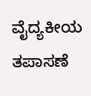ವೈದ್ಯಕೀಯ ತಪಾಸಣೆ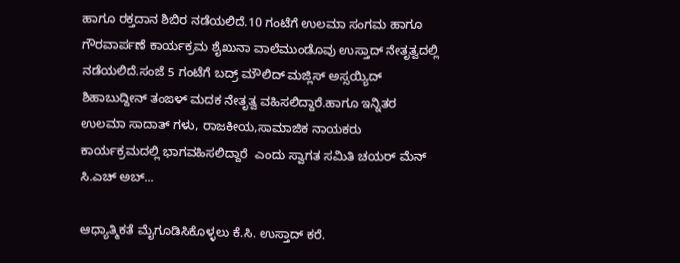ಹಾಗೂ ರಕ್ತದಾನ ಶಿಬಿರ ನಡೆಯಲಿದೆ.10 ಗಂಟೆಗೆ ಉಲಮಾ ಸಂಗಮ ಹಾಗೂ ಗೌರವಾರ್ಪಣೆ ಕಾರ್ಯಕ್ರಮ ಶೈಖುನಾ ವಾಲೆಮುಂಡೊವು ಉಸ್ತಾದ್ ನೇತೃತ್ವದಲ್ಲಿ ನಡೆಯಲಿದೆ.ಸಂಜೆ 5 ಗಂಟೆಗೆ ಬದ್ರ್ ಮೌಲಿದ್ ಮಜ್ಲಿಸ್ ಅಸ್ಸಯ್ಯಿದ್ ಶಿಹಾಬುದ್ದೀನ್ ತಂಙಳ್ ಮದಕ ನೇತೃತ್ವ ವಹಿಸಲಿದ್ದಾರೆ.ಹಾಗೂ ಇನ್ನಿತರ ಉಲಮಾ ಸಾದಾತ್ ಗಳು, ರಾಜಕೀಯ,ಸಾಮಾಜಿಕ ನಾಯಕರು ಕಾರ್ಯಕ್ರಮದಲ್ಲಿ ಭಾಗವಹಿಸಲಿದ್ದಾರೆ  ಎಂದು ಸ್ವಾಗತ ಸಮಿತಿ ಚಯರ್ ಮೆನ್ ಸಿ.ಎಚ್ ಅಬ್...

ಆಧ್ಯಾತ್ಮಿಕತೆ ಮೈಗೂಡಿಸಿಕೊಳ್ಳಲು ಕೆ.ಸಿ. ಉಸ್ತಾದ್ ಕರೆ.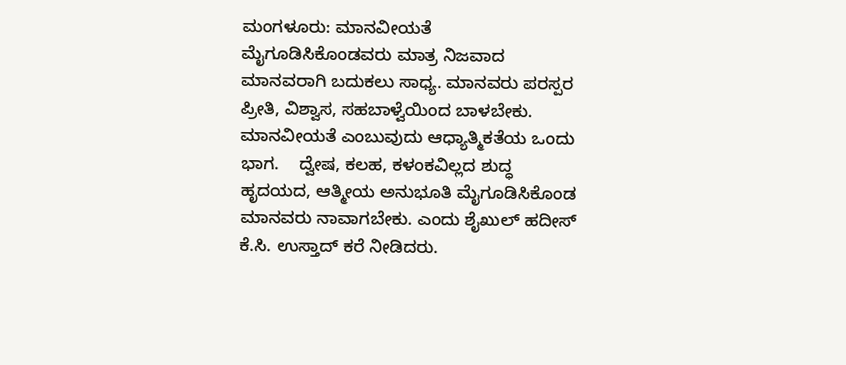ಮಂಗಳೂರು: ಮಾನವೀಯತೆ ಮೈಗೂಡಿಸಿಕೊಂಡವರು ಮಾತ್ರ ನಿಜವಾದ ಮಾನವರಾಗಿ ಬದುಕಲು ಸಾಧ್ಯ. ಮಾನವರು ಪರಸ್ಪರ ಪ್ರೀತಿ, ವಿಶ್ವಾಸ, ಸಹಬಾಳ್ವೆಯಿಂದ ಬಾಳಬೇಕು. ಮಾನವೀಯತೆ ಎಂಬುವುದು ಆಧ್ಯಾತ್ಮಿಕತೆಯ ಒಂದು ಭಾಗ.    ದ್ವೇಷ, ಕಲಹ, ಕಳಂಕವಿಲ್ಲದ ಶುದ್ಧ ಹೃದಯದ, ಆತ್ಮೀಯ ಅನುಭೂತಿ ಮೈಗೂಡಿಸಿಕೊಂಡ ಮಾನವರು ನಾವಾಗಬೇಕು. ಎಂದು ಶೈಖುಲ್ ಹದೀಸ್ ಕೆ.ಸಿ. ಉಸ್ತಾದ್ ಕರೆ ನೀಡಿದರು.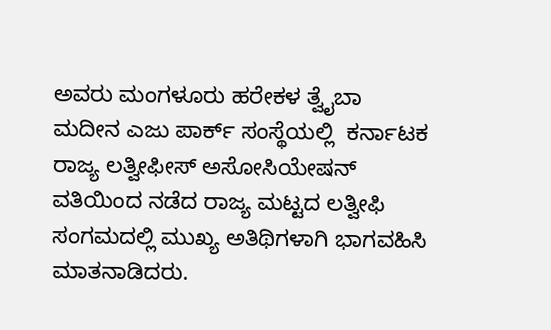ಅವರು ಮಂಗಳೂರು ಹರೇಕಳ ತ್ವೈಬಾ ಮದೀನ ಎಜು ಪಾರ್ಕ್ ಸಂಸ್ಥೆಯಲ್ಲಿ  ಕರ್ನಾಟಕ ರಾಜ್ಯ ಲತ್ವೀಫೀಸ್ ಅಸೋಸಿಯೇಷನ್ ವತಿಯಿಂದ ನಡೆದ ರಾಜ್ಯ ಮಟ್ಟದ ಲತ್ವೀಫಿ ಸಂಗಮದಲ್ಲಿ ಮುಖ್ಯ ಅತಿಥಿಗಳಾಗಿ ಭಾಗವಹಿಸಿ ಮಾತನಾಡಿದರು.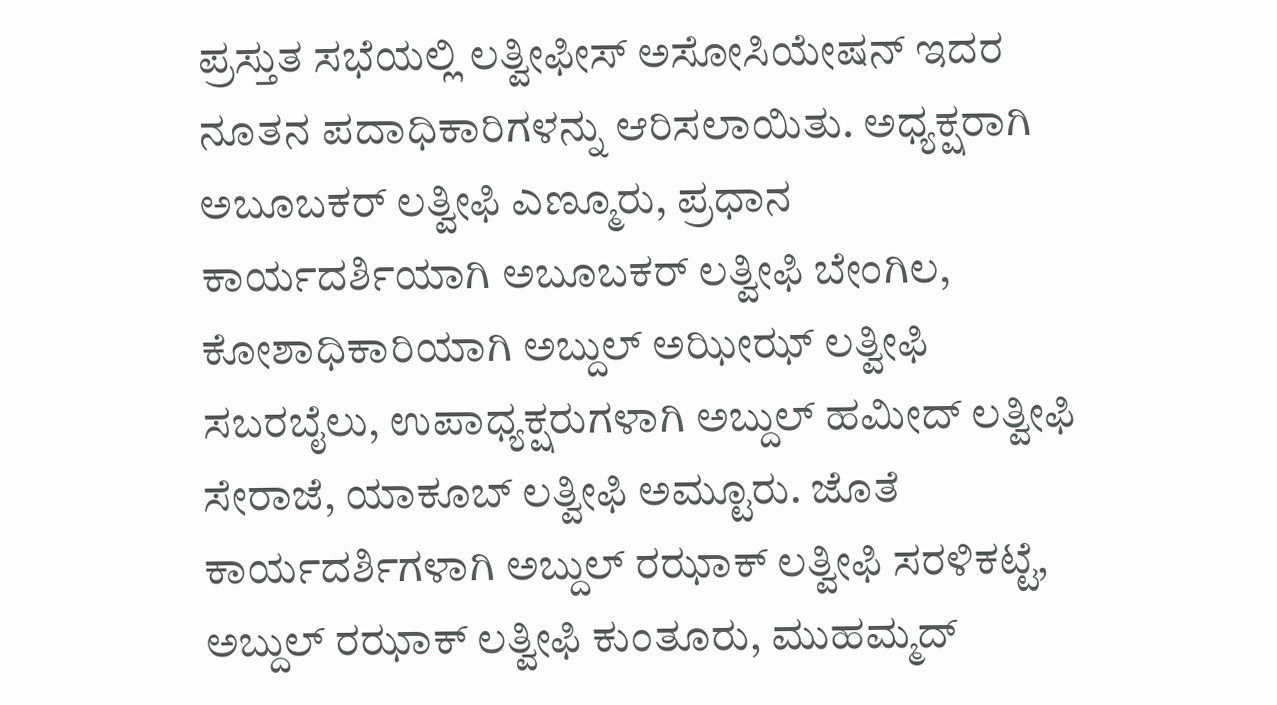ಪ್ರಸ್ತುತ ಸಭೆಯಲ್ಲಿ ಲತ್ವೀಫೀಸ್ ಅಸೋಸಿಯೇಷನ್ ಇದರ ನೂತನ ಪದಾಧಿಕಾರಿಗಳನ್ನು ಆರಿಸಲಾಯಿತು. ಅಧ್ಯಕ್ಷರಾಗಿ ಅಬೂಬಕರ್ ಲತ್ವೀಫಿ ಎಣ್ಮೂರು, ಪ್ರಧಾನ ಕಾರ್ಯದರ್ಶಿಯಾಗಿ ಅಬೂಬಕರ್ ಲತ್ವೀಫಿ ಬೇಂಗಿಲ, ಕೋಶಾಧಿಕಾರಿಯಾಗಿ ಅಬ್ದುಲ್ ಅಝೀಝ್ ಲತ್ವೀಫಿ ಸಬರಬೈಲು, ಉಪಾಧ್ಯಕ್ಷರುಗಳಾಗಿ ಅಬ್ದುಲ್ ಹಮೀದ್ ಲತ್ವೀಫಿ ಸೇರಾಜೆ, ಯಾಕೂಬ್ ಲತ್ವೀಫಿ ಅಮ್ಟೂರು. ಜೊತೆ ಕಾರ್ಯದರ್ಶಿಗಳಾಗಿ ಅಬ್ದುಲ್ ರಝಾಕ್ ಲತ್ವೀಫಿ ಸರಳಿಕಟ್ಟೆ, ಅಬ್ದುಲ್ ರಝಾಕ್ ಲತ್ವೀಫಿ ಕುಂತೂರು, ಮುಹಮ್ಮದ್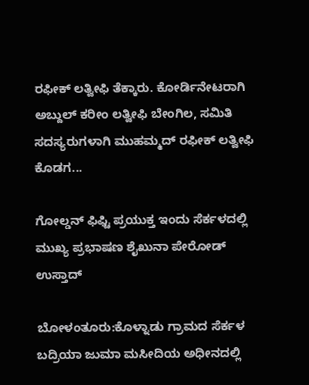ರಫೀಕ್ ಲತ್ವೀಫಿ ತೆಕ್ಕಾರು. ಕೋರ್ಡಿನೇಟರಾಗಿ ಅಬ್ದುಲ್ ಕರೀಂ ಲತ್ವೀಫಿ ಬೇಂಗಿಲ, ಸಮಿತಿ ಸದಸ್ಯರುಗಳಾಗಿ ಮುಹಮ್ಮದ್ ರಫೀಕ್ ಲತ್ವೀಫಿ ಕೊಡಗ...

ಗೋಲ್ಡನ್ ಫಿಫ್ಟಿ ಪ್ರಯುಕ್ತ ಇಂದು ಸೆರ್ಕಳದಲ್ಲಿ ಮುಖ್ಯ ಪ್ರಭಾಷಣ ಶೈಖುನಾ ಪೇರೋಡ್ ಉಸ್ತಾದ್

ಬೋಳಂತೂರು:ಕೊಳ್ನಾಡು ಗ್ರಾಮದ ಸೆರ್ಕಳ ಬದ್ರಿಯಾ ಜುಮಾ ಮಸೀದಿಯ ಅಧೀನದಲ್ಲಿ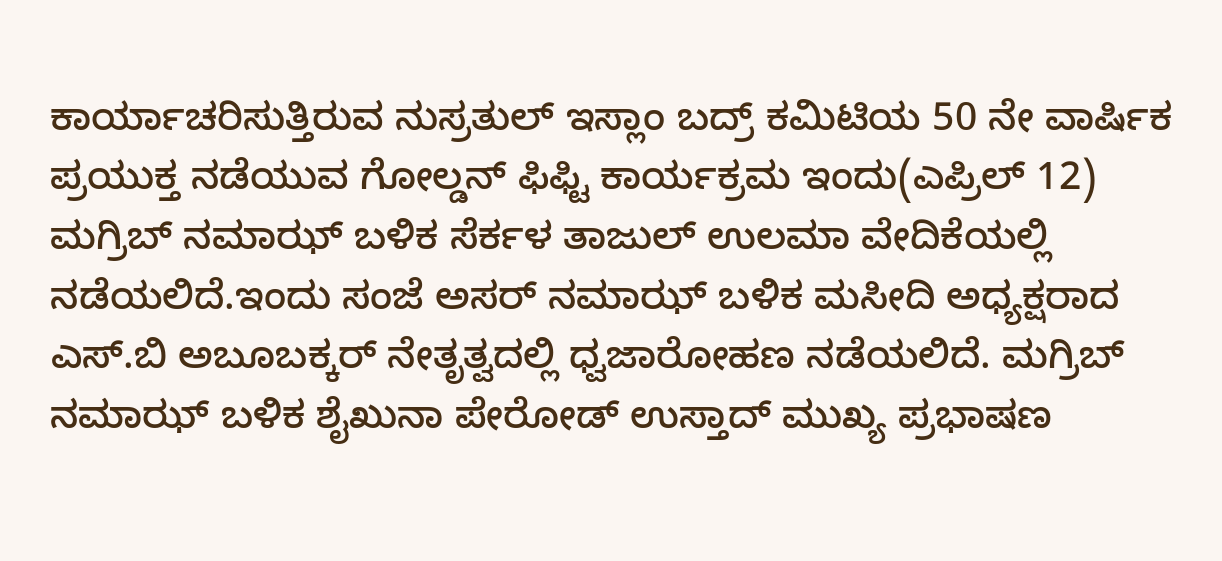ಕಾರ್ಯಾಚರಿಸುತ್ತಿರುವ ನುಸ್ರತುಲ್ ಇಸ್ಲಾಂ ಬದ್ರ್ ಕಮಿಟಿಯ 50 ನೇ ವಾರ್ಷಿಕ ಪ್ರಯುಕ್ತ ನಡೆಯುವ ಗೋಲ್ಡನ್ ಫಿಫ್ಟಿ ಕಾರ್ಯಕ್ರಮ ಇಂದು(ಎಪ್ರಿಲ್ 12) ಮಗ್ರಿಬ್ ನಮಾಝ್ ಬಳಿಕ ಸೆರ್ಕಳ ತಾಜುಲ್ ಉಲಮಾ ವೇದಿಕೆಯಲ್ಲಿ ನಡೆಯಲಿದೆ.ಇಂದು ಸಂಜೆ ಅಸರ್ ನಮಾಝ್ ಬಳಿಕ ಮಸೀದಿ ಅಧ್ಯಕ್ಷರಾದ ಎಸ್.ಬಿ ಅಬೂಬಕ್ಕರ್ ನೇತೃತ್ವದಲ್ಲಿ ಧ್ವಜಾರೋಹಣ ನಡೆಯಲಿದೆ. ಮಗ್ರಿಬ್ ನಮಾಝ್ ಬಳಿಕ ಶೈಖುನಾ ಪೇರೋಡ್ ಉಸ್ತಾದ್ ಮುಖ್ಯ ಪ್ರಭಾಷಣ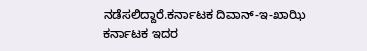ನಡೆಸಲಿದ್ದಾರೆ.ಕರ್ನಾಟಕ ದಿವಾನ್-ಇ-ಖಾಝಿ ಕರ್ನಾಟಕ ಇದರ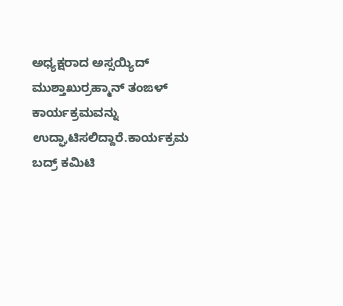ಅಧ್ಯಕ್ಷರಾದ ಅಸ್ಸಯ್ಯಿದ್ ಮುಶ್ತಾಖುರ್ರಹ್ಮಾನ್ ತಂಙಳ್ ಕಾರ್ಯಕ್ರಮವನ್ನು ಉದ್ಘಾಟಿಸಲಿದ್ದಾರೆ.ಕಾರ್ಯಕ್ರಮ ಬದ್ರ್ ಕಮಿಟಿ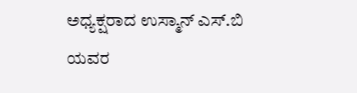ಅಧ್ಯಕ್ಷರಾದ ಉಸ್ಮಾನ್ ಎಸ್.ಬಿ ಯವರ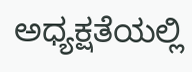ಅಧ್ಯಕ್ಷತೆಯಲ್ಲಿ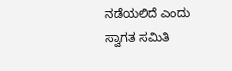ನಡೆಯಲಿದೆ ಎಂದು ಸ್ವಾಗತ ಸಮಿತಿ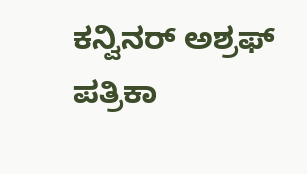ಕನ್ವಿನರ್ ಅಶ್ರಫ್ ಪತ್ರಿಕಾ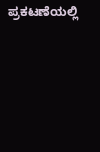ಪ್ರಕಟಣೆಯಲ್ಲಿ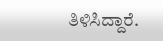ತಿಳಿಸಿದ್ದಾರೆ.